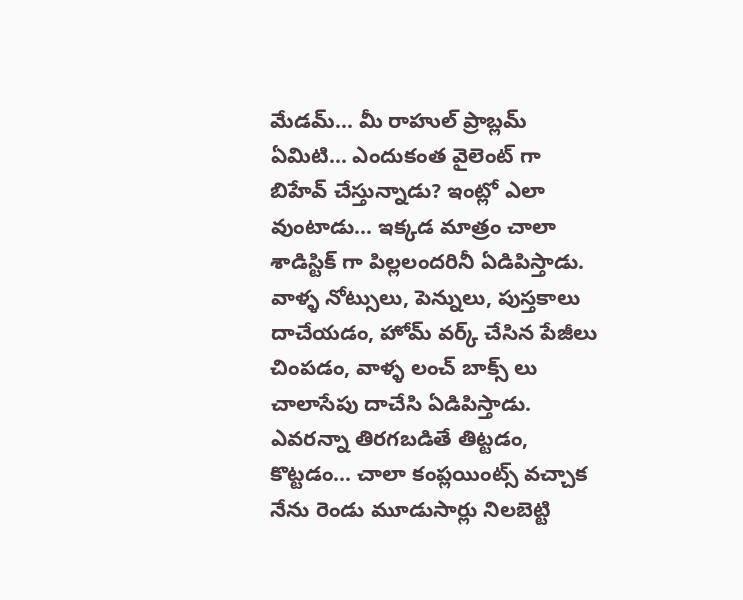మేడమ్... మీ రాహుల్ ప్రాబ్లమ్ ఏమిటి... ఎందుకంత వైలెంట్ గా బిహేవ్ చేస్తున్నాడు? ఇంట్లో ఎలా వుంటాడు... ఇక్కడ మాత్రం చాలా శాడిస్టిక్ గా పిల్లలందరినీ ఏడిపిస్తాడు. వాళ్ళ నోట్సులు, పెన్నులు, పుస్తకాలు దాచేయడం, హోమ్ వర్క్ చేసిన పేజీలు చింపడం, వాళ్ళ లంచ్ బాక్స్ లు చాలాసేపు దాచేసి ఏడిపిస్తాడు.
ఎవరన్నా తిరగబడితే తిట్టడం, కొట్టడం... చాలా కంప్లయింట్స్ వచ్చాక నేను రెండు మూడుసార్లు నిలబెట్టి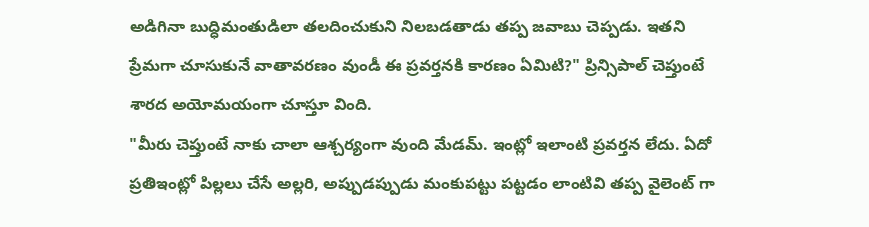అడిగినా బుద్ధిమంతుడిలా తలదించుకుని నిలబడతాడు తప్ప జవాబు చెప్పడు. ఇతని ప్రేమగా చూసుకునే వాతావరణం వుండీ ఈ ప్రవర్తనకి కారణం ఏమిటి?" ప్రిన్సిపాల్ చెప్తుంటే శారద అయోమయంగా చూస్తూ వింది.
"మీరు చెప్తుంటే నాకు చాలా ఆశ్చర్యంగా వుంది మేడమ్. ఇంట్లో ఇలాంటి ప్రవర్తన లేదు. ఏదో ప్రతిఇంట్లో పిల్లలు చేసే అల్లరి, అప్పుడప్పుడు మంకుపట్టు పట్టడం లాంటివి తప్ప వైలెంట్ గా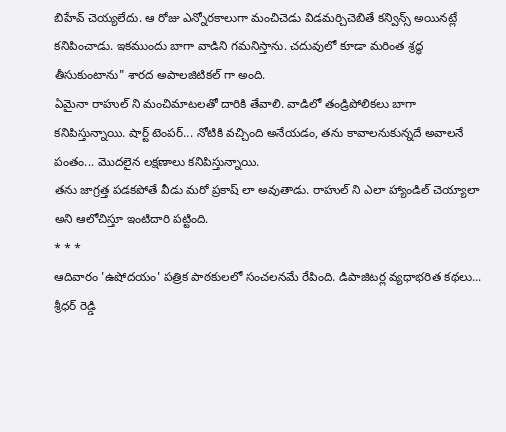బిహేవ్ చెయ్యలేదు. ఆ రోజు ఎన్నోరకాలుగా మంచిచెడు విడమర్చిచెబితే కన్విన్స్ అయినట్లే కనిపించాడు. ఇకముందు బాగా వాడిని గమనిస్తాను. చదువులో కూడా మరింత శ్రద్ధ తీసుకుంటాను" శారద అపాలజిటికల్ గా అంది.
ఏమైనా రాహుల్ ని మంచిమాటలతో దారికి తేవాలి. వాడిలో తండ్రిపోలికలు బాగా కనిపిస్తున్నాయి. షార్ట్ టెంపర్... నోటికి వచ్చింది అనేయడం, తను కావాలనుకున్నదే అవాలనే పంతం... మొదలైన లక్షణాలు కనిపిస్తున్నాయి.
తను జాగ్రత్త పడకపోతే వీడు మరో ప్రకాష్ లా అవుతాడు. రాహుల్ ని ఎలా హ్యాండిల్ చెయ్యాలా అని ఆలోచిస్తూ ఇంటిదారి పట్టింది.
* * *
ఆదివారం 'ఉషోదయం' పత్రిక పాఠకులలో సంచలనమే రేపింది. డిపాజిటర్ల వ్యధాభరిత కథలు... శ్రీధర్ రెడ్డి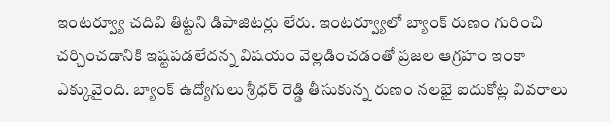ఇంటర్వ్యూ చదివి తిట్టని డిపాజిటర్లు లేరు. ఇంటర్వ్యూలో బ్యాంక్ రుణం గురించి చర్చించడానికి ఇష్టపడలేదన్న విషయం వెల్లడించడంతో ప్రజల ఆగ్రహం ఇంకా ఎక్కువైంది. బ్యాంక్ ఉద్యోగులు శ్రీధర్ రెడ్డి తీసుకున్న రుణం నలభై ఐదుకోట్ల వివరాలు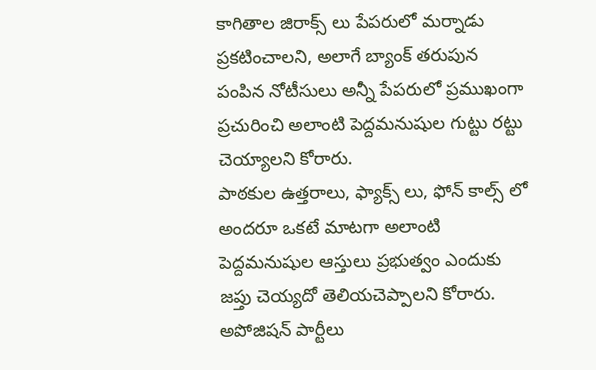కాగితాల జిరాక్స్ లు పేపరులో మర్నాడు ప్రకటించాలని, అలాగే బ్యాంక్ తరుపున పంపిన నోటీసులు అన్నీ పేపరులో ప్రముఖంగా ప్రచురించి అలాంటి పెద్దమనుషుల గుట్టు రట్టు చెయ్యాలని కోరారు.
పాఠకుల ఉత్తరాలు, ఫ్యాక్స్ లు, ఫోన్ కాల్స్ లో అందరూ ఒకటే మాటగా అలాంటి పెద్దమనుషుల ఆస్తులు ప్రభుత్వం ఎందుకు జప్తు చెయ్యదో తెలియచెప్పాలని కోరారు. అపోజిషన్ పార్టీలు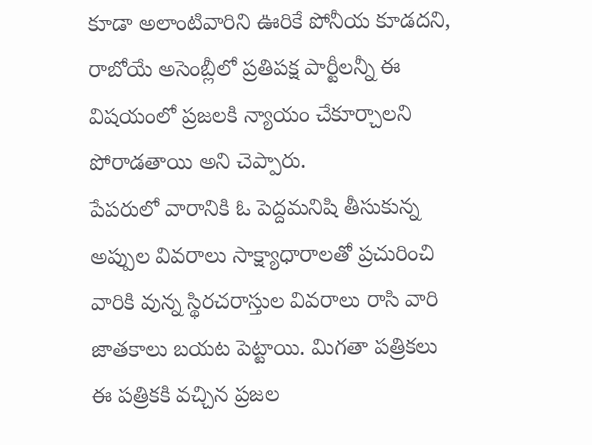కూడా అలాంటివారిని ఊరికే పోనీయ కూడదని, రాబోయే అసెంబ్లీలో ప్రతిపక్ష పార్టీలన్నీ ఈ విషయంలో ప్రజలకి న్యాయం చేకూర్చాలని పోరాడతాయి అని చెప్పారు.
పేపరులో వారానికి ఓ పెద్దమనిషి తీసుకున్న అప్పుల వివరాలు సాక్ష్యాధారాలతో ప్రచురించి వారికి వున్న స్థిరచరాస్తుల వివరాలు రాసి వారి జాతకాలు బయట పెట్టాయి. మిగతా పత్రికలు ఈ పత్రికకి వచ్చిన ప్రజల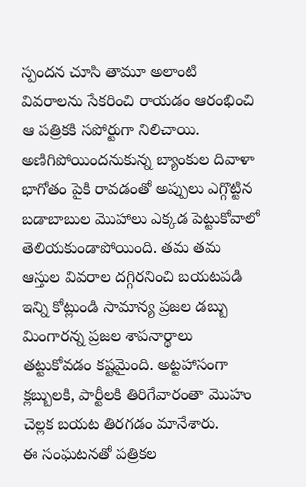స్పందన చూసి తామూ అలాంటి వివరాలను సేకరించి రాయడం ఆరంభించి ఆ పత్రికకి సపోర్టుగా నిలిచాయి.
అణిగిపోయిందనుకున్న బ్యాంకుల దివాళా భాగోతం పైకి రావడంతో అప్పులు ఎగ్గొట్టిన బడాబాబుల మొహాలు ఎక్కడ పెట్టుకోవాలో తెలియకుండాపోయింది. తమ తమ ఆస్తుల వివరాల దగ్గిరనించి బయటపడి ఇన్ని కోట్లుండి సామాన్య ప్రజల డబ్బు మింగారన్న ప్రజల శాపనార్థాలు తట్టుకోవడం కష్టమైంది. అట్టహాసంగా క్లబ్బులకి, పార్టీలకి తిరిగేవారంతా మొహం చెల్లక బయట తిరగడం మానేశారు.
ఈ సంఘటనతో పత్రికల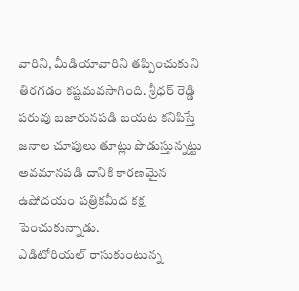వారిని, మీడియావారిని తప్పించుకుని తిరగడం కష్టమవసాగింది. శ్రీధర్ రెడ్డి పరువు బజారునపడి బయట కనిపిస్తే జనాల చూపులు తూట్లు పొడుస్తున్నట్టు అవమానపడి దానికి కారణమైన ఉషోదయం పత్రికమీద కక్ష పెంచుకున్నాడు.
ఎడిటోరియల్ రాసుకుంటున్న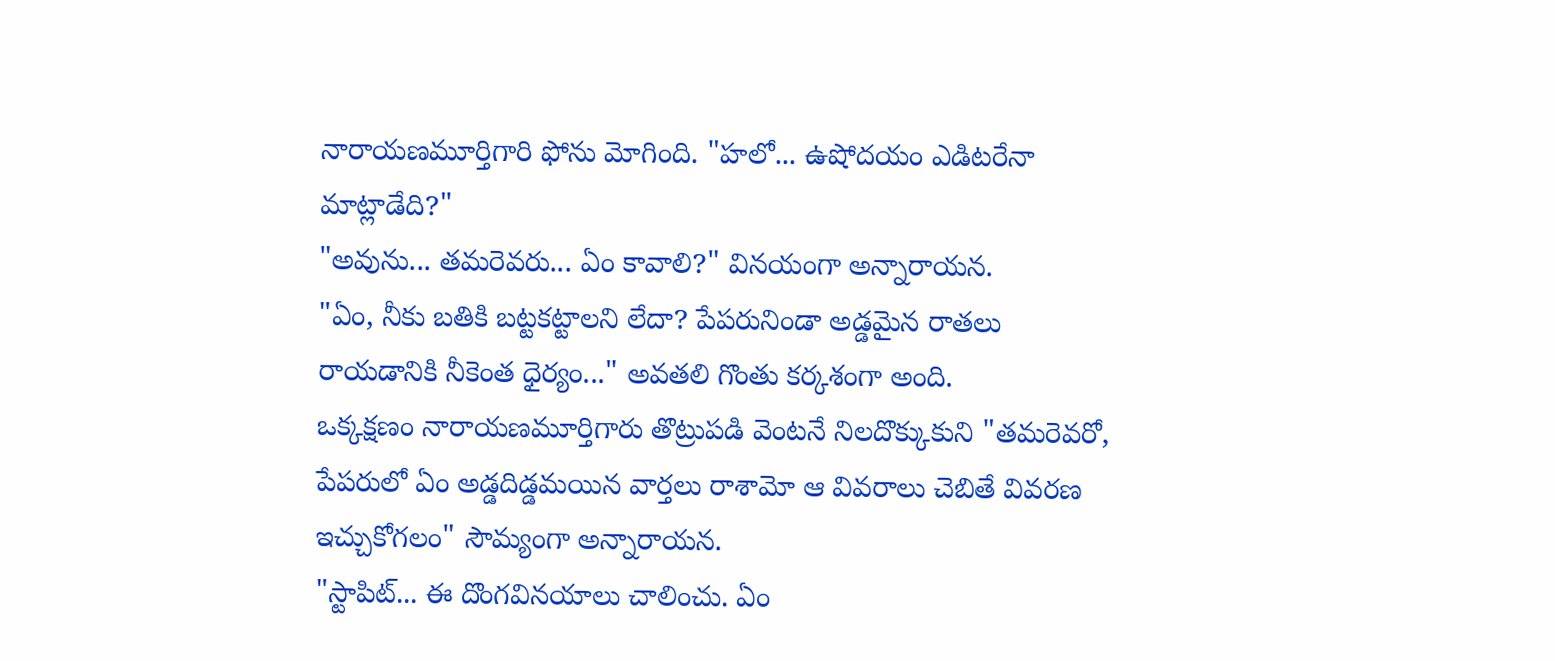నారాయణమూర్తిగారి ఫోను మోగింది. "హలో... ఉషోదయం ఎడిటరేనా మాట్లాడేది?"
"అవును... తమరెవరు... ఏం కావాలి?" వినయంగా అన్నారాయన.
"ఏం, నీకు బతికి బట్టకట్టాలని లేదా? పేపరునిండా అడ్డమైన రాతలు రాయడానికి నీకెంత ధైర్యం..." అవతలి గొంతు కర్కశంగా అంది.
ఒక్కక్షణం నారాయణమూర్తిగారు తొట్రుపడి వెంటనే నిలదొక్కుకుని "తమరెవరో, పేపరులో ఏం అడ్డదిడ్డమయిన వార్తలు రాశామో ఆ వివరాలు చెబితే వివరణ ఇచ్చుకోగలం" సౌమ్యంగా అన్నారాయన.
"స్టాపిట్... ఈ దొంగవినయాలు చాలించు. ఏం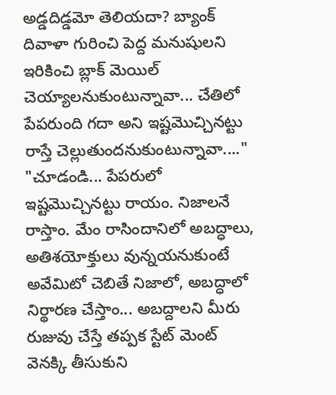అడ్డదిడ్డమో తెలియదా? బ్యాంక్ దివాళా గురించి పెద్ద మనుషులని ఇరికించి బ్లాక్ మెయిల్ చెయ్యాలనుకుంటున్నావా... చేతిలో పేపరుంది గదా అని ఇష్టమొచ్చినట్టు రాస్తే చెల్లుతుందనుకుంటున్నావా...."
"చూడండి... పేపరులో ఇష్టమొచ్చినట్టు రాయం. నిజాలనే రాస్తాం. మేం రాసిందానిలో అబద్ధాలు, అతిశయోక్తులు వున్నయనుకుంటే అవేమిటో చెబితే నిజాలో, అబద్ధాలో నిర్థారణ చేస్తాం... అబద్దాలని మీరు రుజువు చేస్తే తప్పక స్టేట్ మెంట్ వెనక్కి తీసుకుని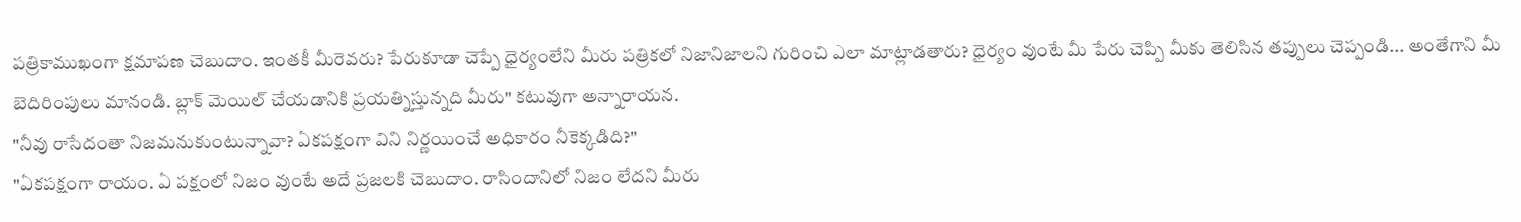పత్రికాముఖంగా క్షమాపణ చెబుదాం. ఇంతకీ మీరెవరు? పేరుకూడా చెప్పే ధైర్యంలేని మీరు పత్రికలో నిజానిజాలని గురించి ఎలా మాట్లాడతారు? ధైర్యం వుంటే మీ పేరు చెప్పి మీకు తెలిసిన తప్పులు చెప్పండి... అంతేగాని మీ బెదిరింపులు మానండి. బ్లాక్ మెయిల్ చేయడానికి ప్రయత్నిస్తున్నది మీరు" కటువుగా అన్నారాయన.
"నీవు రాసేదంతా నిజమనుకుంటున్నావా? ఏకపక్షంగా విని నిర్ణయించే అధికారం నీకెక్కడిది?"
"ఏకపక్షంగా రాయం. ఏ పక్షంలో నిజం వుంటే అదే ప్రజలకి చెబుదాం. రాసిందానిలో నిజం లేదని మీరు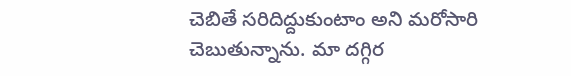చెబితే సరిదిద్దుకుంటాం అని మరోసారి చెబుతున్నాను. మా దగ్గిర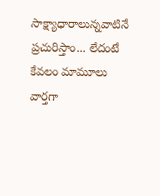సాక్ష్యాధారాలున్నవాటినే ప్రచురిస్తాం... లేదంటే కేవలం మామూలు వార్తగా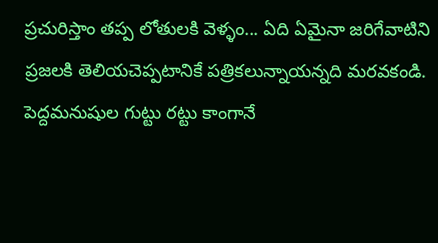ప్రచురిస్తాం తప్ప లోతులకి వెళ్ళం... ఏది ఏమైనా జరిగేవాటిని ప్రజలకి తెలియచెప్పటానికే పత్రికలున్నాయన్నది మరవకండి. పెద్దమనుషుల గుట్టు రట్టు కాంగానే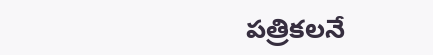పత్రికలనే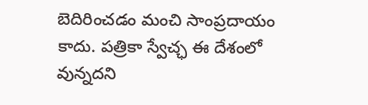బెదిరించడం మంచి సాంప్రదాయం కాదు. పత్రికా స్వేచ్ఛ ఈ దేశంలో వున్నదని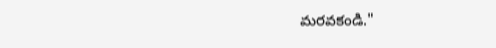మరవకండి."